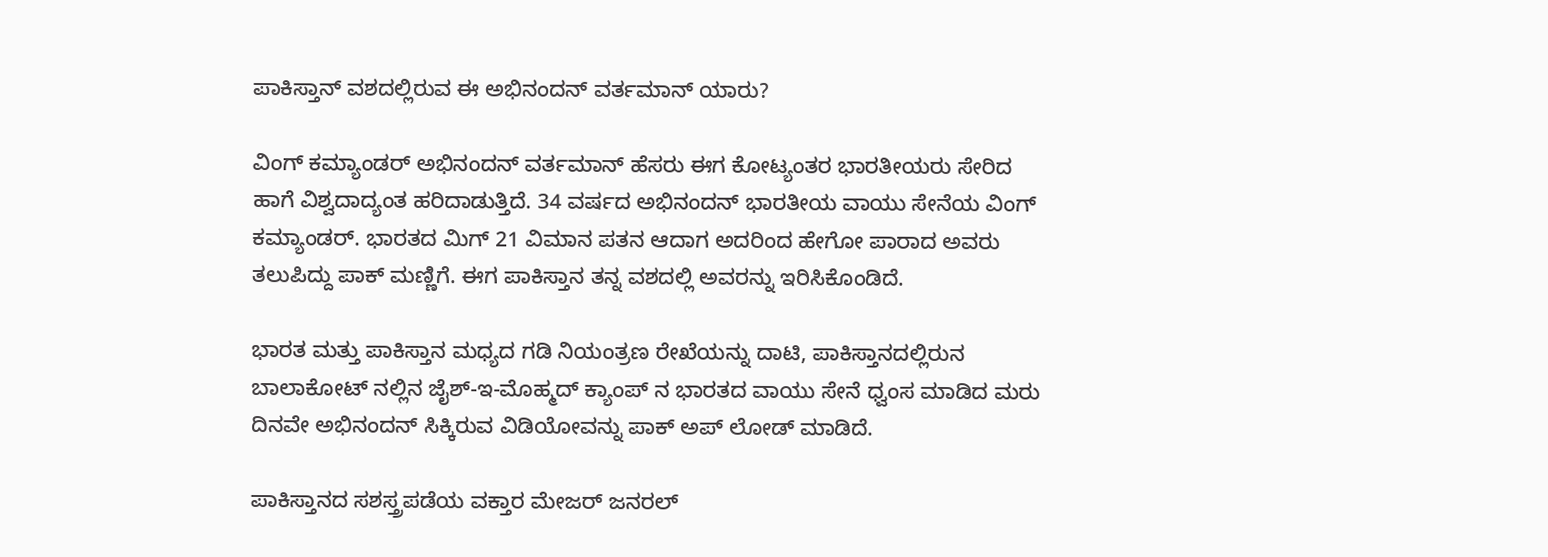ಪಾಕಿಸ್ತಾನ್ ವಶದಲ್ಲಿರುವ ಈ ಅಭಿನಂದನ್ ವರ್ತಮಾನ್ ಯಾರು?

ವಿಂಗ್ ಕಮ್ಯಾಂಡರ್ ಅಭಿನಂದನ್ ವರ್ತಮಾನ್ ಹೆಸರು ಈಗ ಕೋಟ್ಯಂತರ ಭಾರತೀಯರು ಸೇರಿದ ಹಾಗೆ ವಿಶ್ವದಾದ್ಯಂತ ಹರಿದಾಡುತ್ತಿದೆ. 34 ವರ್ಷದ ಅಭಿನಂದನ್ ಭಾರತೀಯ ವಾಯು ಸೇನೆಯ ವಿಂಗ್ ಕಮ್ಯಾಂಡರ್. ಭಾರತದ ಮಿಗ್ 21 ವಿಮಾನ ಪತನ ಆದಾಗ ಅದರಿಂದ ಹೇಗೋ ಪಾರಾದ ಅವರು ತಲುಪಿದ್ದು ಪಾಕ್ ಮಣ್ಣಿಗೆ. ಈಗ ಪಾಕಿಸ್ತಾನ ತನ್ನ ವಶದಲ್ಲಿ ಅವರನ್ನು ಇರಿಸಿಕೊಂಡಿದೆ.

ಭಾರತ ಮತ್ತು ಪಾಕಿಸ್ತಾನ ಮಧ್ಯದ ಗಡಿ ನಿಯಂತ್ರಣ ರೇಖೆಯನ್ನು ದಾಟಿ, ಪಾಕಿಸ್ತಾನದಲ್ಲಿರುನ ಬಾಲಾಕೋಟ್ ನಲ್ಲಿನ ಜೈಶ್-ಇ-ಮೊಹ್ಮದ್ ಕ್ಯಾಂಪ್ ನ ಭಾರತದ ವಾಯು ಸೇನೆ ಧ್ವಂಸ ಮಾಡಿದ ಮರು ದಿನವೇ ಅಭಿನಂದನ್ ಸಿಕ್ಕಿರುವ ವಿಡಿಯೋವನ್ನು ಪಾಕ್ ಅಪ್ ಲೋಡ್ ಮಾಡಿದೆ.

ಪಾಕಿಸ್ತಾನದ ಸಶಸ್ತ್ರಪಡೆಯ ವಕ್ತಾರ ಮೇಜರ್ ಜನರಲ್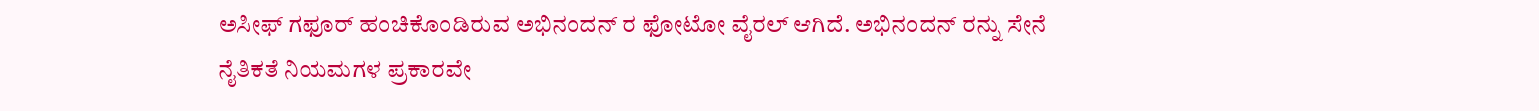ಅಸೀಫ್ ಗಫೂರ್ ಹಂಚಿಕೊಂಡಿರುವ ಅಭಿನಂದನ್ ರ ಫೋಟೋ ವೈರಲ್ ಆಗಿದೆ. ಅಭಿನಂದನ್ ರನ್ನು ಸೇನೆ ನೈತಿಕತೆ ನಿಯಮಗಳ ಪ್ರಕಾರವೇ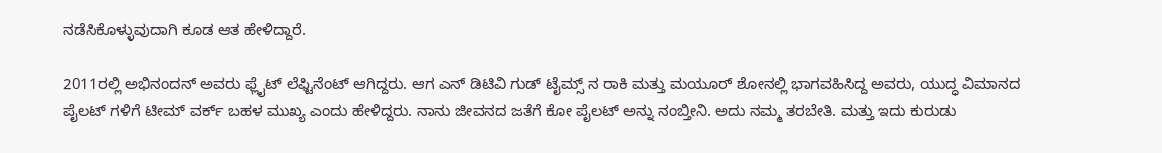ನಡೆಸಿಕೊಳ್ಳುವುದಾಗಿ ಕೂಡ ಆತ ಹೇಳಿದ್ದಾರೆ.

2011ರಲ್ಲಿ ಅಭಿನಂದನ್ ಅವರು ಫ್ಲೈಟ್ ಲೆಫ್ಟಿನೆಂಟ್ ಆಗಿದ್ದರು. ಆಗ ಎನ್ ಡಿಟಿವಿ ಗುಡ್ ಟೈಮ್ಸ್ ನ ರಾಕಿ ಮತ್ತು ಮಯೂರ್ ಶೋನಲ್ಲಿ ಭಾಗವಹಿಸಿದ್ದ ಅವರು, ಯುದ್ಧ ವಿಮಾನದ ಪೈಲಟ್ ಗಳಿಗೆ ಟೀಮ್ ವರ್ಕ್ ಬಹಳ ಮುಖ್ಯ ಎಂದು ಹೇಳಿದ್ದರು. ನಾನು ಜೀವನದ ಜತೆಗೆ ಕೋ ಪೈಲಟ್ ಅನ್ನು ನಂಬ್ತೀನಿ. ಅದು ನಮ್ಮ ತರಬೇತಿ. ಮತ್ತು ಇದು ಕುರುಡು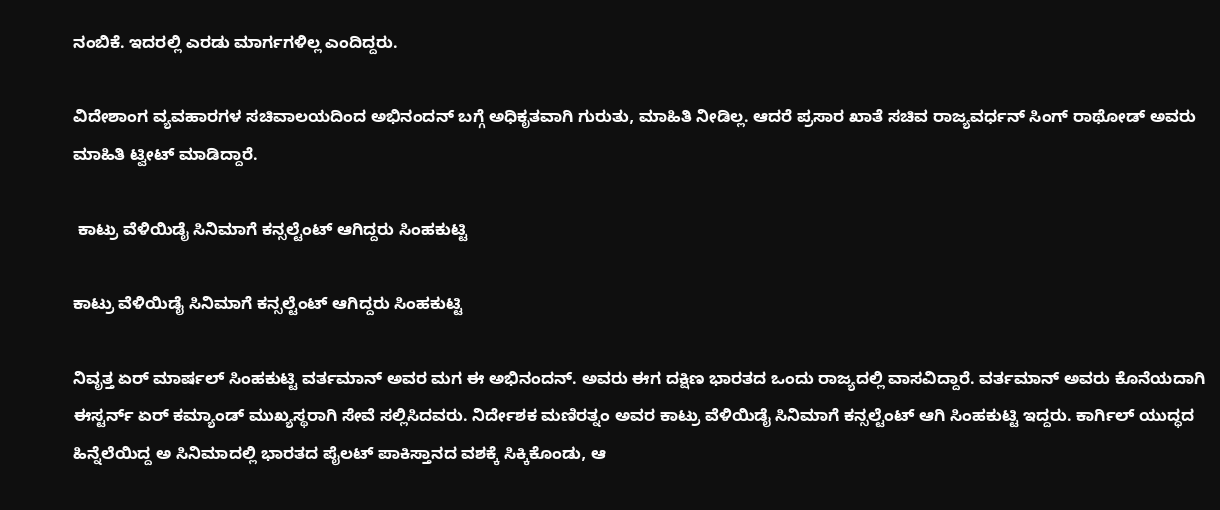ನಂಬಿಕೆ. ಇದರಲ್ಲಿ ಎರಡು ಮಾರ್ಗಗಳಿಲ್ಲ ಎಂದಿದ್ದರು.

ವಿದೇಶಾಂಗ ವ್ಯವಹಾರಗಳ ಸಚಿವಾಲಯದಿಂದ ಅಭಿನಂದನ್ ಬಗ್ಗೆ ಅಧಿಕೃತವಾಗಿ ಗುರುತು, ಮಾಹಿತಿ ನೀಡಿಲ್ಲ. ಆದರೆ ಪ್ರಸಾರ ಖಾತೆ ಸಚಿವ ರಾಜ್ಯವರ್ಧನ್ ಸಿಂಗ್ ರಾಥೋಡ್ ಅವರು ಮಾಹಿತಿ ಟ್ವೀಟ್ ಮಾಡಿದ್ದಾರೆ.

 ಕಾಟ್ರು ವೆಳಿಯಿಡೈ ಸಿನಿಮಾಗೆ ಕನ್ಸಲ್ಟೆಂಟ್ ಆಗಿದ್ದರು ಸಿಂಹಕುಟ್ಟಿ

ಕಾಟ್ರು ವೆಳಿಯಿಡೈ ಸಿನಿಮಾಗೆ ಕನ್ಸಲ್ಟೆಂಟ್ ಆಗಿದ್ದರು ಸಿಂಹಕುಟ್ಟಿ

ನಿವೃತ್ತ ಏರ್ ಮಾರ್ಷಲ್ ಸಿಂಹಕುಟ್ಟಿ ವರ್ತಮಾನ್ ಅವರ ಮಗ ಈ ಅಭಿನಂದನ್. ಅವರು ಈಗ ದಕ್ಷಿಣ ಭಾರತದ ಒಂದು ರಾಜ್ಯದಲ್ಲಿ ವಾಸವಿದ್ದಾರೆ. ವರ್ತಮಾನ್ ಅವರು ಕೊನೆಯದಾಗಿ ಈಸ್ಟರ್ನ್ ಏರ್ ಕಮ್ಯಾಂಡ್ ಮುಖ್ಯಸ್ಥರಾಗಿ ಸೇವೆ ಸಲ್ಲಿಸಿದವರು. ನಿರ್ದೇಶಕ ಮಣಿರತ್ನಂ ಅವರ ಕಾಟ್ರು ವೆಳಿಯಿಡೈ ಸಿನಿಮಾಗೆ ಕನ್ಸಲ್ಟೆಂಟ್ ಆಗಿ ಸಿಂಹಕುಟ್ಟಿ ಇದ್ದರು. ಕಾರ್ಗಿಲ್ ಯುದ್ಧದ ಹಿನ್ನೆಲೆಯಿದ್ದ ಅ ಸಿನಿಮಾದಲ್ಲಿ ಭಾರತದ ಪೈಲಟ್ ಪಾಕಿಸ್ತಾನದ ವಶಕ್ಕೆ ಸಿಕ್ಕಿಕೊಂಡು, ಆ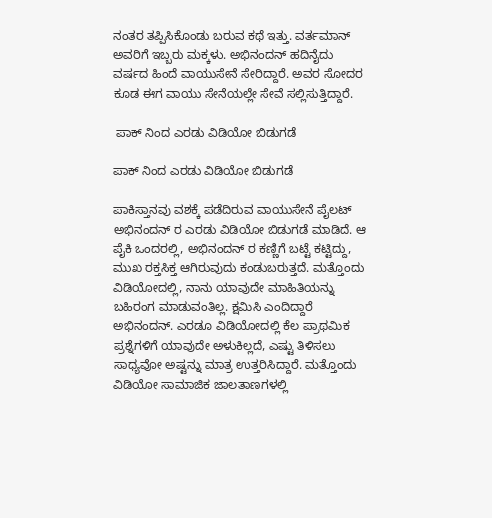ನಂತರ ತಪ್ಪಿಸಿಕೊಂಡು ಬರುವ ಕಥೆ ಇತ್ತು. ವರ್ತಮಾನ್ ಅವರಿಗೆ ಇಬ್ಬರು ಮಕ್ಕಳು. ಅಭಿನಂದನ್ ಹದಿನೈದು ವರ್ಷದ ಹಿಂದೆ ವಾಯುಸೇನೆ ಸೇರಿದ್ದಾರೆ. ಅವರ ಸೋದರ ಕೂಡ ಈಗ ವಾಯು ಸೇನೆಯಲ್ಲೇ ಸೇವೆ ಸಲ್ಲಿಸುತ್ತಿದ್ದಾರೆ.

 ಪಾಕ್ ನಿಂದ ಎರಡು ವಿಡಿಯೋ ಬಿಡುಗಡೆ

ಪಾಕ್ ನಿಂದ ಎರಡು ವಿಡಿಯೋ ಬಿಡುಗಡೆ

ಪಾಕಿಸ್ತಾನವು ವಶಕ್ಕೆ ಪಡೆದಿರುವ ವಾಯುಸೇನೆ ಪೈಲಟ್ ಅಭಿನಂದನ್ ರ ಎರಡು ವಿಡಿಯೋ ಬಿಡುಗಡೆ ಮಾಡಿದೆ. ಆ ಪೈಕಿ ಒಂದರಲ್ಲಿ, ಅಭಿನಂದನ್ ರ ಕಣ್ಣಿಗೆ ಬಟ್ಟೆ ಕಟ್ಟಿದ್ದು, ಮುಖ ರಕ್ತಸಿಕ್ತ ಆಗಿರುವುದು ಕಂಡುಬರುತ್ತದೆ. ಮತ್ತೊಂದು ವಿಡಿಯೋದಲ್ಲಿ, ನಾನು ಯಾವುದೇ ಮಾಹಿತಿಯನ್ನು ಬಹಿರಂಗ ಮಾಡುವಂತಿಲ್ಲ. ಕ್ಷಮಿಸಿ ಎಂದಿದ್ದಾರೆ ಅಭಿನಂದನ್. ಎರಡೂ ವಿಡಿಯೋದಲ್ಲಿ ಕೆಲ ಪ್ರಾಥಮಿಕ ಪ್ರಶ್ನೆಗಳಿಗೆ ಯಾವುದೇ ಅಳುಕಿಲ್ಲದೆ, ಎಷ್ಟು ತಿಳಿಸಲು ಸಾಧ್ಯವೋ ಅಷ್ಟನ್ನು ಮಾತ್ರ ಉತ್ತರಿಸಿದ್ದಾರೆ. ಮತ್ತೊಂದು ವಿಡಿಯೋ ಸಾಮಾಜಿಕ ಜಾಲತಾಣಗಳಲ್ಲಿ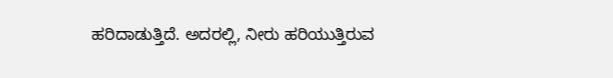ಹರಿದಾಡುತ್ತಿದೆ. ಅದರಲ್ಲಿ, ನೀರು ಹರಿಯುತ್ತಿರುವ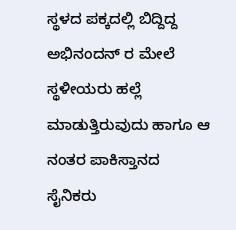ಸ್ಥಳದ ಪಕ್ಕದಲ್ಲಿ ಬಿದ್ದಿದ್ದ ಅಭಿನಂದನ್ ರ ಮೇಲೆ ಸ್ಥಳೀಯರು ಹಲ್ಲೆ ಮಾಡುತ್ತಿರುವುದು ಹಾಗೂ ಆ ನಂತರ ಪಾಕಿಸ್ತಾನದ ಸೈನಿಕರು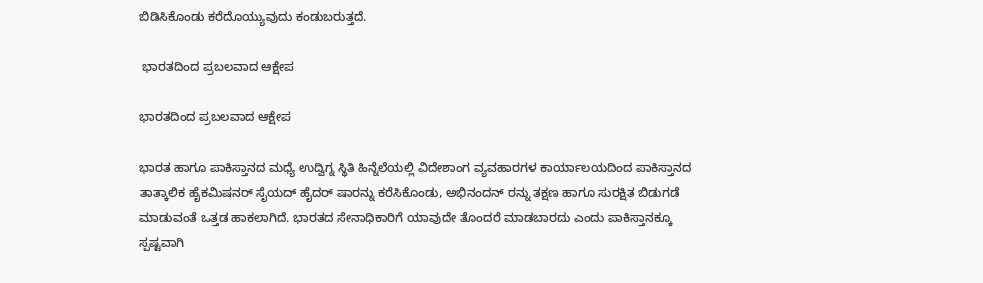ಬಿಡಿಸಿಕೊಂಡು ಕರೆದೊಯ್ಯುವುದು ಕಂಡುಬರುತ್ತದೆ.

 ಭಾರತದಿಂದ ಪ್ರಬಲವಾದ ಆಕ್ಷೇಪ

ಭಾರತದಿಂದ ಪ್ರಬಲವಾದ ಆಕ್ಷೇಪ

ಭಾರತ ಹಾಗೂ ಪಾಕಿಸ್ತಾನದ ಮಧ್ಯೆ ಉದ್ವಿಗ್ನ ಸ್ಥಿತಿ ಹಿನ್ನೆಲೆಯಲ್ಲಿ ವಿದೇಶಾಂಗ ವ್ಯವಹಾರಗಳ ಕಾರ್ಯಾಲಯದಿಂದ ಪಾಕಿಸ್ತಾನದ ತಾತ್ಕಾಲಿಕ ಹೈಕಮಿಷನರ್ ಸೈಯದ್ ಹೈದರ್ ಷಾರನ್ನು ಕರೆಸಿಕೊಂಡು, ಅಭಿನಂದನ್ ರನ್ನು ತಕ್ಷಣ ಹಾಗೂ ಸುರಕ್ಷಿತ ಬಿಡುಗಡೆ ಮಾಡುವಂತೆ ಒತ್ತಡ ಹಾಕಲಾಗಿದೆ. ಭಾರತದ ಸೇನಾಧಿಕಾರಿಗೆ ಯಾವುದೇ ತೊಂದರೆ ಮಾಡಬಾರದು ಎಂದು ಪಾಕಿಸ್ತಾನಕ್ಕೂ ಸ್ಪಷ್ಟವಾಗಿ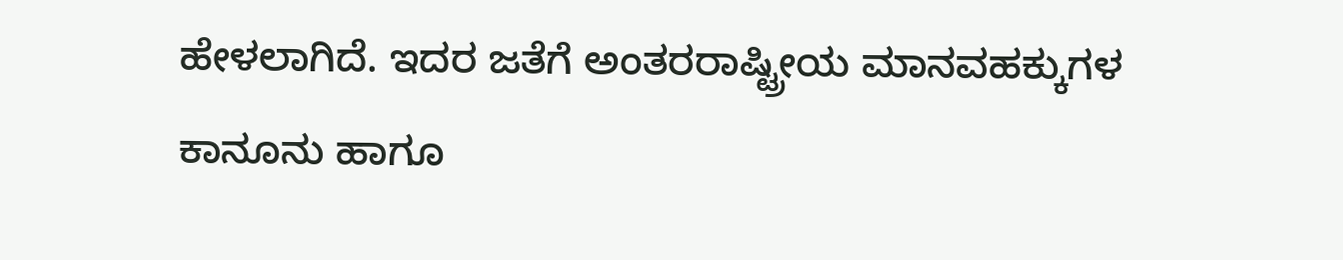ಹೇಳಲಾಗಿದೆ. ಇದರ ಜತೆಗೆ ಅಂತರರಾಷ್ಟ್ರೀಯ ಮಾನವಹಕ್ಕುಗಳ ಕಾನೂನು ಹಾಗೂ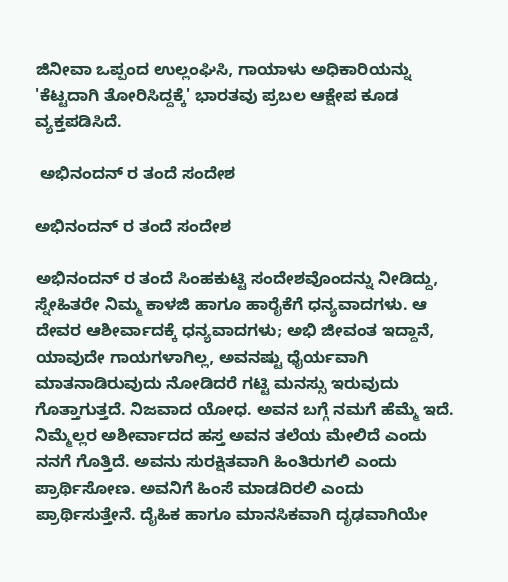ಜಿನೀವಾ ಒಪ್ಪಂದ ಉಲ್ಲಂಘಿಸಿ, ಗಾಯಾಳು ಅಧಿಕಾರಿಯನ್ನು 'ಕೆಟ್ಟದಾಗಿ ತೋರಿಸಿದ್ದಕ್ಕೆ' ಭಾರತವು ಪ್ರಬಲ ಆಕ್ಷೇಪ ಕೂಡ ವ್ಯಕ್ತಪಡಿಸಿದೆ.

 ಅಭಿನಂದನ್ ರ ತಂದೆ ಸಂದೇಶ

ಅಭಿನಂದನ್ ರ ತಂದೆ ಸಂದೇಶ

ಅಭಿನಂದನ್ ರ ತಂದೆ ಸಿಂಹಕುಟ್ಟಿ ಸಂದೇಶವೊಂದನ್ನು ನೀಡಿದ್ದು, ಸ್ನೇಹಿತರೇ ನಿಮ್ಮ ಕಾಳಜಿ ಹಾಗೂ ಹಾರೈಕೆಗೆ ಧನ್ಯವಾದಗಳು. ಆ ದೇವರ ಆಶೀರ್ವಾದಕ್ಕೆ ಧನ್ಯವಾದಗಳು; ಅಭಿ ಜೀವಂತ ಇದ್ದಾನೆ, ಯಾವುದೇ ಗಾಯಗಳಾಗಿಲ್ಲ, ಅವನಷ್ಟು ಧೈರ್ಯವಾಗಿ ಮಾತನಾಡಿರುವುದು ನೋಡಿದರೆ ಗಟ್ಟಿ ಮನಸ್ಸು ಇರುವುದು ಗೊತ್ತಾಗುತ್ತದೆ. ನಿಜವಾದ ಯೋಧ. ಅವನ ಬಗ್ಗೆ ನಮಗೆ ಹೆಮ್ಮೆ ಇದೆ. ನಿಮ್ಮೆಲ್ಲರ ಅಶೀರ್ವಾದದ ಹಸ್ತ ಅವನ ತಲೆಯ ಮೇಲಿದೆ ಎಂದು ನನಗೆ ಗೊತ್ತಿದೆ. ಅವನು ಸುರಕ್ಷಿತವಾಗಿ ಹಿಂತಿರುಗಲಿ ಎಂದು ಪ್ರಾರ್ಥಿಸೋಣ. ಅವನಿಗೆ ಹಿಂಸೆ ಮಾಡದಿರಲಿ ಎಂದು ಪ್ರಾರ್ಥಿಸುತ್ತೇನೆ. ದೈಹಿಕ ಹಾಗೂ ಮಾನಸಿಕವಾಗಿ ದೃಢವಾಗಿಯೇ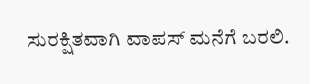ಸುರಕ್ಷಿತವಾಗಿ ವಾಪಸ್ ಮನೆಗೆ ಬರಲಿ.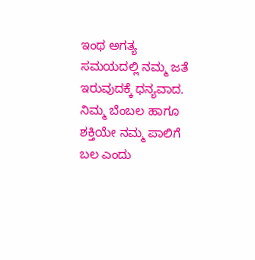ಇಂಥ ಅಗತ್ಯ ಸಮಯದಲ್ಲಿ ನಮ್ಮ ಜತೆ ಇರುವುದಕ್ಕೆ ಧನ್ಯವಾದ. ನಿಮ್ಮ ಬೆಂಬಲ ಹಾಗೂ ಶಕ್ತಿಯೇ ನಮ್ಮ ಪಾಲಿಗೆ ಬಲ ಎಂದು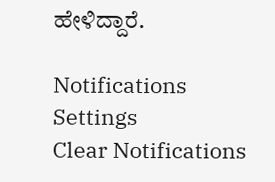ಹೇಳಿದ್ದಾರೆ.

Notifications
Settings
Clear Notifications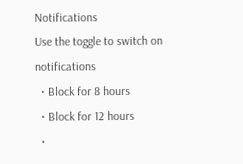Notifications
Use the toggle to switch on notifications
  • Block for 8 hours
  • Block for 12 hours
  •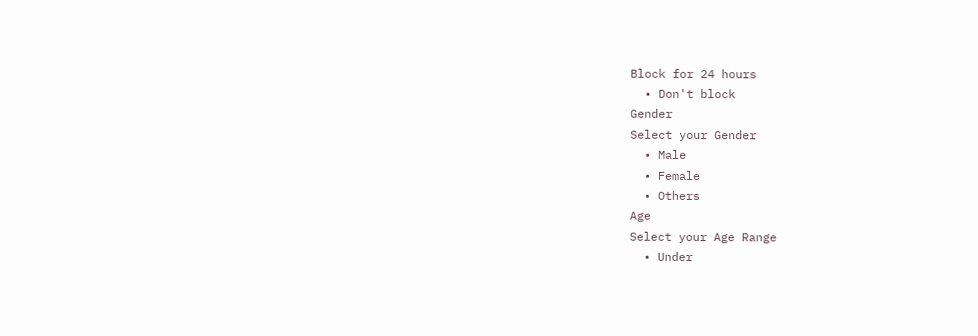Block for 24 hours
  • Don't block
Gender
Select your Gender
  • Male
  • Female
  • Others
Age
Select your Age Range
  • Under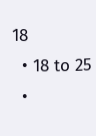18
  • 18 to 25
  •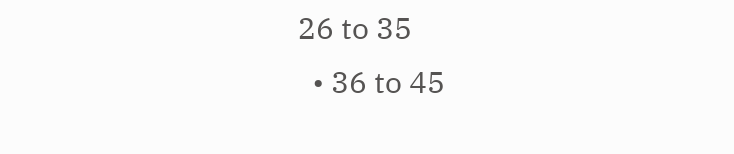26 to 35
  • 36 to 45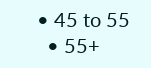• 45 to 55
  • 55+